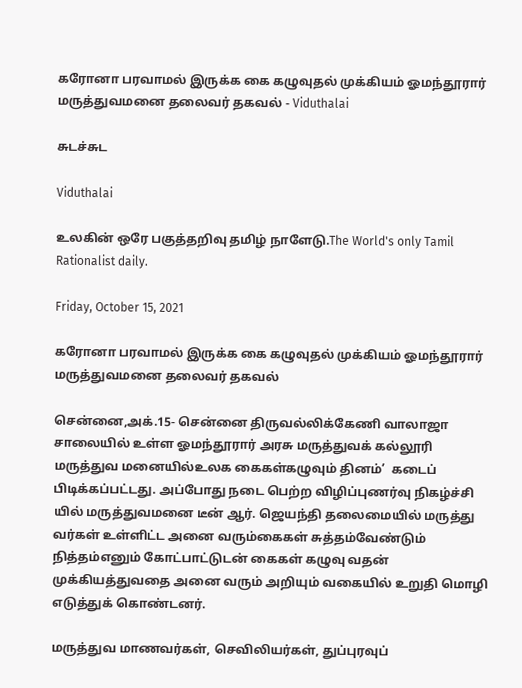கரோனா பரவாமல் இருக்க கை கழுவுதல் முக்கியம் ஓமந்தூரார் மருத்துவமனை தலைவர் தகவல் - Viduthalai

சுடச்சுட

Viduthalai

உலகின் ஒரே பகுத்தறிவு தமிழ் நாளேடு.The World's only Tamil Rationalist daily.

Friday, October 15, 2021

கரோனா பரவாமல் இருக்க கை கழுவுதல் முக்கியம் ஓமந்தூரார் மருத்துவமனை தலைவர் தகவல்

சென்னை,அக்.15- சென்னை திருவல்லிக்கேணி வாலாஜா சாலையில் உள்ள ஓமந்தூரார் அரசு மருத்துவக் கல்லூரி மருத்துவ மனையில்உலக கைகள்கழுவும் தினம்’  கடைப் பிடிக்கப்பட்டது. அப்போது நடை பெற்ற விழிப்புணர்வு நிகழ்ச்சி யில் மருத்துவமனை டீன் ஆர். ஜெயந்தி தலைமையில் மருத்து வர்கள் உள்ளிட்ட அனை வரும்கைகள் சுத்தம்வேண்டும் நித்தம்எனும் கோட்பாட்டுடன் கைகள் கழுவு வதன் முக்கியத்துவதை அனை வரும் அறியும் வகையில் உறுதி மொழி எடுத்துக் கொண்டனர்.

மருத்துவ மாணவர்கள், செவிலியர்கள், துப்புரவுப்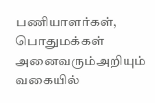பணியாளர்கள், பொதுமக்கள் அனைவரும்அறியும் வகையில்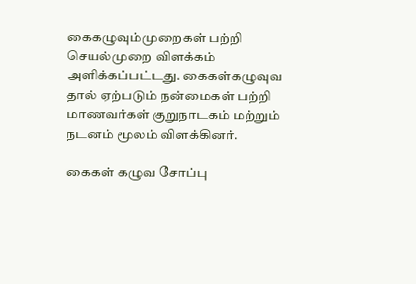கைகழுவும்முறைகள் பற்றி செயல்முறை விளக்கம் அளிக்கப்பட்டது. கைகள்கழுவுவ தால் ஏற்படும் நன்மைகள் பற்றி மாணவர்கள் குறுநாடகம் மற்றும் நடனம் மூலம் விளக்கினர்.

கைகள் கழுவ சோப்பு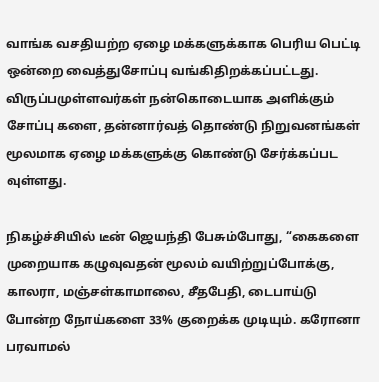வாங்க வசதியற்ற ஏழை மக்களுக்காக பெரிய பெட்டி ஒன்றை வைத்துசோப்பு வங்கிதிறக்கப்பட்டது. விருப்பமுள்ளவர்கள் நன்கொடையாக அளிக்கும் சோப்பு களை, தன்னார்வத் தொண்டு நிறுவனங்கள் மூலமாக ஏழை மக்களுக்கு கொண்டு சேர்க்கப்பட வுள்ளது.

நிகழ்ச்சியில் டீன் ஜெயந்தி பேசும்போது, “கைகளை முறையாக கழுவுவதன் மூலம் வயிற்றுப்போக்கு, காலரா, மஞ்சள்காமாலை, சீதபேதி, டைபாய்டு போன்ற நோய்களை 33% குறைக்க முடியும். கரோனா பரவாமல்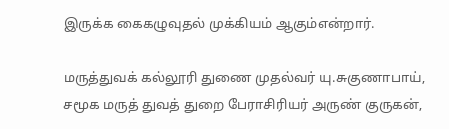இருக்க கைகழுவுதல் முக்கியம் ஆகும்என்றார்.

மருத்துவக் கல்லூரி துணை முதல்வர் யு.சுகுணாபாய், சமூக மருத் துவத் துறை பேராசிரியர் அருண் குருகன்,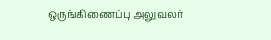ஒருங்கிணைப்பு அலுவலர்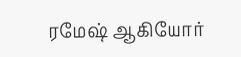ரமேஷ் ஆகியோர்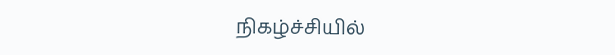நிகழ்ச்சியில்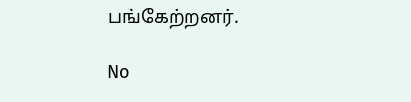பங்கேற்றனர்.

No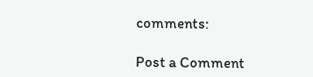comments:

Post a Comment